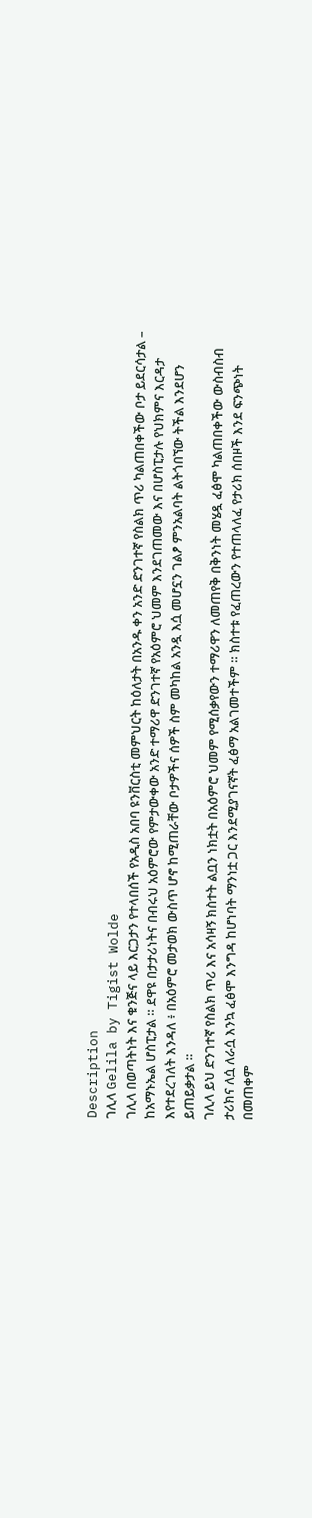Description
ገሊላ Gelila by Tigist Wolde
ገሊላ በወጣትነት እና ቁንጅና ላይ እርጋታን የተላበሰች የአዲስ አበባ ዩንቨርስቲ መምህርት ከዕለታት በአንዱ ቀን አንድ ድንገተኛ የስልክ ጥሪ ካልጠበቀችው ቦታ ይደርሳታል – ከአማኑኤል ሆስፒታል ። ደዋዩ በታታሪነትና በብሩህ አዕምሮው የምታውቀው አንድ ተማሪዋ ድንገተኛ የአዕምሮ ህመም እንደገጠመው እና በሆስፒታሉ የህክምና እርዳታ እየተደረገለት እንዳለ ፥ በአዕምሮ መታወክ ውስጥ ሆኖ ከሚጠራቸው ቦታዎችና ሰዎች ስም መካከል አንዷ እሷ መሆኗን ገልፆ ምንአልባት ልትጎበኘው ትችል እንደሆን ይጠይቃታል ።
ገሊላ ይህ ድንገተኛ የስልክ ጥሪ እና አሳዛኝ ክስተት ልቧን ነክቷት በአዕምሮ ህመም የሚሰቃየውን ተማሪዋን ለመጠየቅ በቅንነት መሄዷ ፈፅሞ ካልጠበቀችው ውስብስብ ታሪክና ለሷ ለራሷ እንኳ ፈፅሞ እንግዳ ከሆነባት ማንነቷ ጋር እንደሚያገናኛት ፈፅማ አልገመተችም ። ክስተቱ የፈጠረውን የተጠላለፈ የታሪክ ሰበዞች እንደ ፍንጭነት በመጠቀም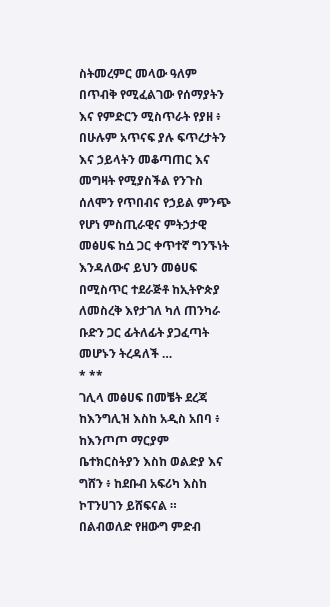ስትመረምር መላው ዓለም በጥብቅ የሚፈልገው የሰማያትን እና የምድርን ሚስጥራት የያዘ ፥ በሁሉም አጥናፍ ያሉ ፍጥረታትን እና ኃይላትን መቆጣጠር እና መግዛት የሚያስችል የንጉስ ሰለሞን የጥበብና የኃይል ምንጭ የሆነ ምስጢራዊና ምትኃታዊ መፅሀፍ ከሷ ጋር ቀጥተኛ ግንኙነት እንዳለውና ይህን መፅሀፍ በሚስጥር ተደራጅቶ ከኢትዮጵያ ለመስረቅ እየታገለ ካለ ጠንካራ ቡድን ጋር ፊትለፊት ያጋፈጣት መሆኑን ትረዳለች …
* **
ገሊላ መፅሀፍ በመቼት ደረጃ ከእንግሊዝ እስከ አዲስ አበባ ፥ ከእንጦጦ ማርያም ቤተክርስትያን እስከ ወልድያ እና ግሸን ፥ ከደቡብ አፍሪካ እስከ ኮፐንሀገን ይሸፍናል ። በልብወለድ የዘውግ ምድብ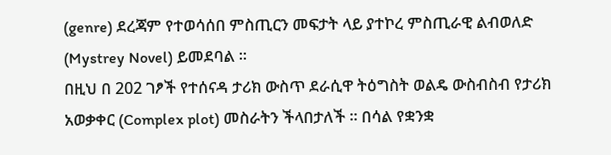(genre) ደረጃም የተወሳሰበ ምስጢርን መፍታት ላይ ያተኮረ ምስጢራዊ ልብወለድ (Mystrey Novel) ይመደባል ።
በዚህ በ 202 ገፆች የተሰናዳ ታሪክ ውስጥ ደራሲዋ ትዕግስት ወልዴ ውስብስብ የታሪክ አወቃቀር (Complex plot) መስራትን ችላበታለች ። በሳል የቋንቋ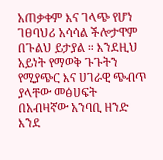አጠቃቀም እና ገላጭ የሆነ ገፀባህሪ አሳሳል ችሎታዋም በጉልህ ይታያል ። እንደዚህ አይነት የማወቅ ጉጉትን የሚያጭር እና ሀገራዊ ጭብጥ ያላቸው መፅሀፍት በአብዛኛው አንባቢ ዘንድ እንደ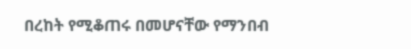በረከት የሚቆጠሩ በመሆናቸው የማንበብ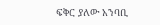ፍቅር ያለው አንባቢ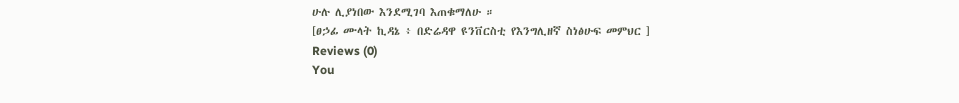ሁሉ ሊያነበው እንደሚገባ እጠቁማለሁ ።
[ፀኃፊ ሙላት ኪዳኔ ፥ በድሬዳዋ ዩንቨርስቲ የእንግሊዘኛ ስነፅሁፍ መምህር ]
Reviews (0)
You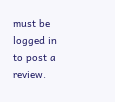must be logged in to post a review.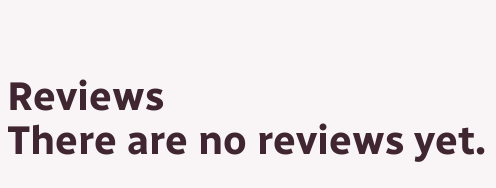Reviews
There are no reviews yet.